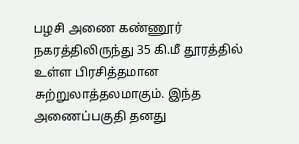பழசி அணை கண்ணூர் நகரத்திலிருந்து 35 கி.மீ தூரத்தில் உள்ள பிரசித்தமான சுற்றுலாத்தலமாகும். இந்த அணைப்பகுதி தனது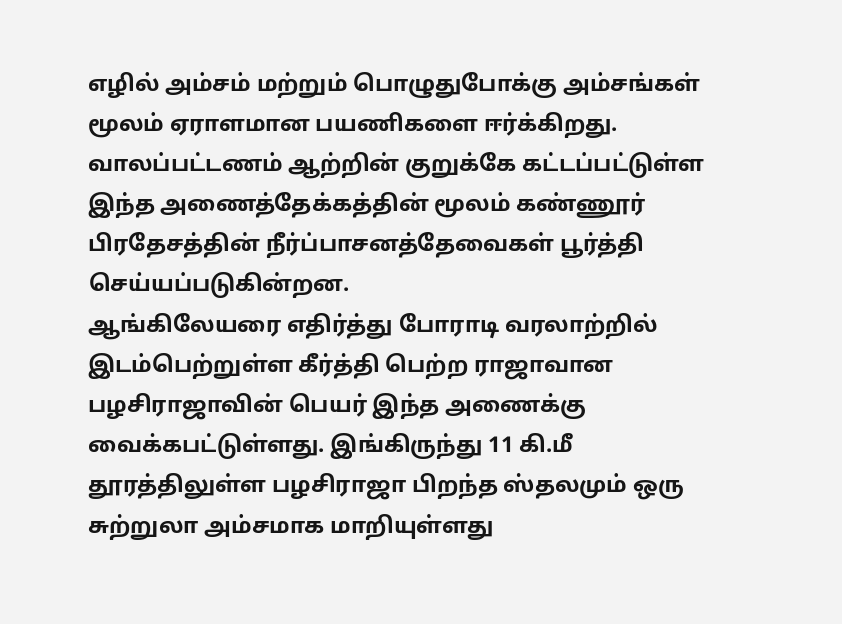எழில் அம்சம் மற்றும் பொழுதுபோக்கு அம்சங்கள் மூலம் ஏராளமான பயணிகளை ஈர்க்கிறது. வாலப்பட்டணம் ஆற்றின் குறுக்கே கட்டப்பட்டுள்ள இந்த அணைத்தேக்கத்தின் மூலம் கண்ணூர் பிரதேசத்தின் நீர்ப்பாசனத்தேவைகள் பூர்த்தி செய்யப்படுகின்றன.
ஆங்கிலேயரை எதிர்த்து போராடி வரலாற்றில் இடம்பெற்றுள்ள கீர்த்தி பெற்ற ராஜாவான பழசிராஜாவின் பெயர் இந்த அணைக்கு வைக்கபட்டுள்ளது. இங்கிருந்து 11 கி.மீ தூரத்திலுள்ள பழசிராஜா பிறந்த ஸ்தலமும் ஒரு சுற்றுலா அம்சமாக மாறியுள்ளது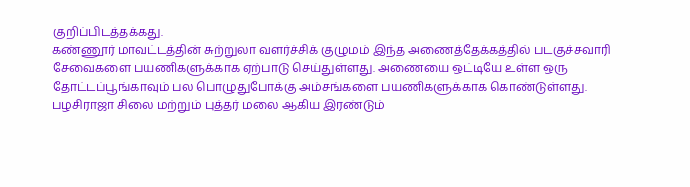குறிப்பிடத்தக்கது.
கண்ணூர் மாவட்டத்தின் சுற்றுலா வளர்ச்சிக் குழுமம் இந்த அணைத்தேக்கத்தில் படகுச்சவாரி சேவைகளை பயணிகளுக்காக ஏற்பாடு செய்துள்ளது. அணையை ஒட்டியே உள்ள ஒரு தோட்டப்பூங்காவும் பல பொழுதுபோக்கு அம்சங்களை பயணிகளுக்காக கொண்டுள்ளது.
பழசிராஜா சிலை மற்றும் புத்தர் மலை ஆகிய இரண்டும்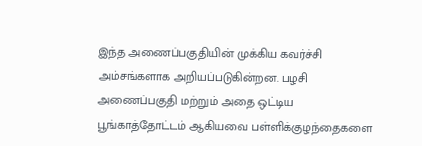இந்த அணைப்பகுதியின் முக்கிய கவர்ச்சி அம்சங்களாக அறியப்படுகின்றன. பழசி அணைப்பகுதி மற்றும் அதை ஒட்டிய பூங்காத்தோட்டம் ஆகியவை பள்ளிக்குழந்தைகளை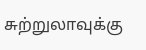சுற்றுலாவுக்கு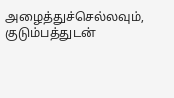அழைத்துச்செல்லவும், குடும்பத்துடன்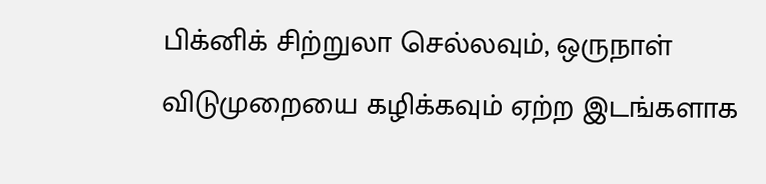பிக்னிக் சிற்றுலா செல்லவும், ஒருநாள் விடுமுறையை கழிக்கவும் ஏற்ற இடங்களாக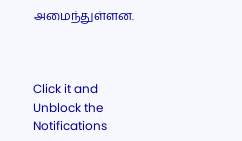அமைந்துள்ளன.



Click it and Unblock the Notifications